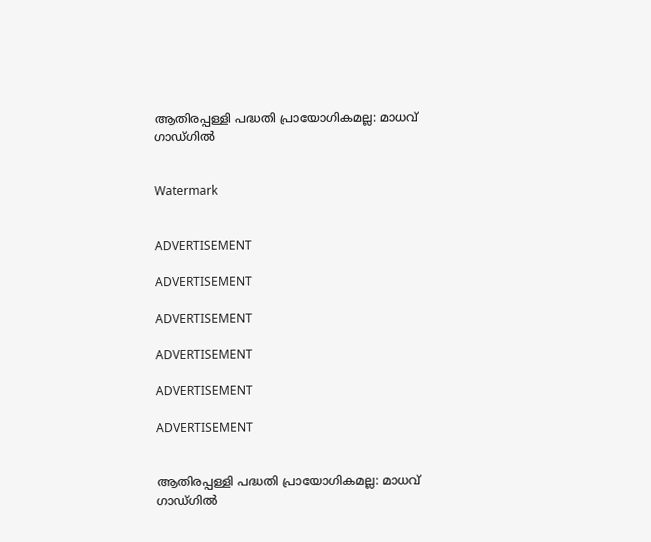ആതിരപ്പള്ളി പദ്ധതി പ്രായോഗികമല്ല: മാധവ് ഗാഡ്ഗില്‍


Watermark


ADVERTISEMENT

ADVERTISEMENT

ADVERTISEMENT

ADVERTISEMENT

ADVERTISEMENT

ADVERTISEMENT


ആതിരപ്പള്ളി പദ്ധതി പ്രായോഗികമല്ല: മാധവ് ഗാഡ്ഗില്‍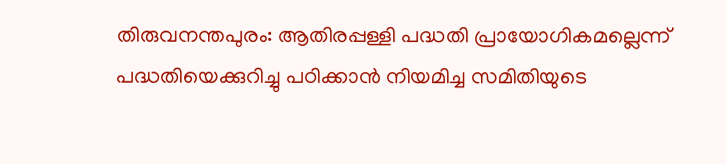തിരുവനന്തപുരം: ആതിരപ്പള്ളി പദ്ധതി പ്രായോഗികമല്ലെന്ന് പദ്ധതിയെക്കുറിച്ചു പഠിക്കാന്‍ നിയമിച്ച സമിതിയുടെ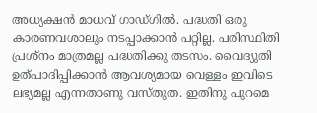അധ്യക്ഷന്‍ മാധവ് ഗാഡ്ഗില്‍. പദ്ധതി ഒരു കാരണവശാലും നടപ്പാക്കാന്‍ പറ്റില്ല. പരിസ്ഥിതി പ്രശ്‌നം മാത്രമല്ല പദ്ധതിക്കു തടസം. വൈദ്യുതി ഉത്പാദിപ്പിക്കാന്‍ ആവശ്യമായ വെള്ളം ഇവിടെ ലഭ്യമല്ല എന്നതാണു വസ്തുത. ഇതിനു പുറമെ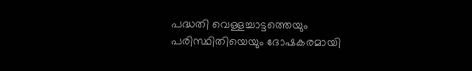പദ്ധതി വെള്ളച്ചാട്ടത്തെയും പരിസ്ഥിതിയെയും ദോഷകരമായി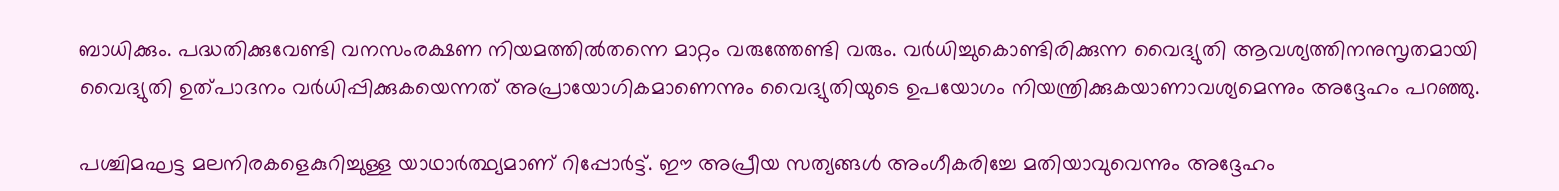ബാധിക്കും. പദ്ധതിക്കുവേണ്ടി വനസംരക്ഷണ നിയമത്തില്‍തന്നെ മാറ്റം വരുത്തേണ്ടി വരും. വര്‍ധിച്ചുകൊണ്ടിരിക്കുന്ന വൈദ്യുതി ആവശ്യത്തിനനുസൃതമായി വൈദ്യുതി ഉത്പാദനം വര്‍ധിപ്പിക്കുകയെന്നത് അപ്രായോഗികമാണെന്നും വൈദ്യുതിയുടെ ഉപയോഗം നിയന്ത്രിക്കുകയാണാവശ്യമെന്നും അദ്ദേഹം പറഞ്ഞു.

പശ്ചിമഘട്ട മലനിരകളെകുറിച്ചുള്ള യാഥാര്‍ത്ഥ്യമാണ് റിപ്പോര്‍ട്ട്. ഈ അപ്രീയ സത്യങ്ങള്‍ അംഗീകരിച്ചേ മതിയാവുവെന്നും അദ്ദേഹം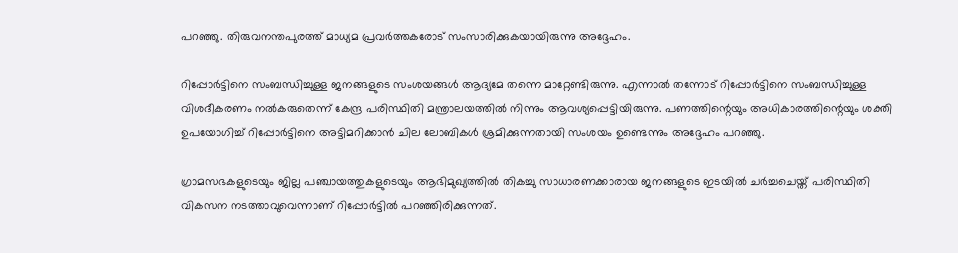പറഞ്ഞു. തിരുവനന്തപുരത്ത് മാധ്യമ പ്രവര്‍ത്തകരോട് സംസാരിക്കുകയായിരുന്നു അദ്ദേഹം.

റിപ്പോര്‍ട്ടിനെ സംബന്ധിച്ചുള്ള ജനങ്ങളുടെ സംശയങ്ങള്‍ ആദ്യമേ തന്നെ മാറ്റേണ്ടിരുന്നു. എന്നാല്‍ തന്നോട് റിപ്പോര്‍ട്ടിനെ സംബന്ധിച്ചുള്ള വിശദീകരണം നല്‍കരുതെന്ന് കേന്ദ്ര പരിസ്ഥിതി മന്ത്രാലയത്തില്‍ നിന്നും ആവശ്യപ്പെട്ടിയിരുന്നു. പണത്തിന്റെയും അധികാരത്തിന്റെയും ശക്തി ഉപയോഗിച്ച് റിപ്പോര്‍ട്ടിനെ അട്ടിമറിക്കാന്‍ ചില ലോബികള്‍ ശ്രമിക്കുന്നതായി സംശയം ഉണ്ടെന്നും അദ്ദേഹം പറഞ്ഞു.

ഗ്രാമസഭകളുടെയും ജില്ല പഞ്ചായത്തുകളുടെയും ആഭിമുഖ്യത്തില്‍ തികച്ചു സാധാരണക്കാരായ ജനങ്ങളുടെ ഇടയില്‍ ചര്‍ച്ചചെയ്ത് പരിസ്ഥിതി വികസന നടത്താവുവെന്നാണ് റിപ്പോര്‍ട്ടില്‍ പറഞ്ഞിരിക്കുന്നത്.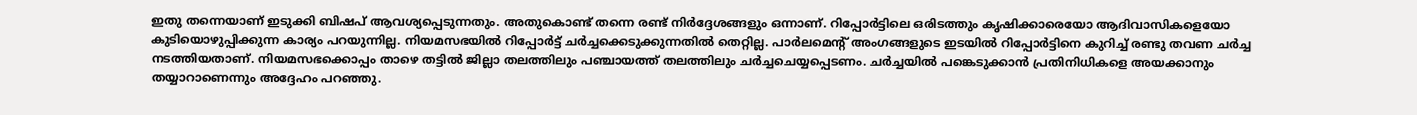ഇതു തന്നെയാണ് ഇടുക്കി ബിഷപ് ആവശ്യപ്പെടുന്നതും. അതുകൊണ്ട് തന്നെ രണ്ട് നിര്‍ദ്ദേശങ്ങളും ഒന്നാണ്. റിപ്പോര്‍ട്ടിലെ ഒരിടത്തും കൃഷിക്കാരെയോ ആദിവാസികളെയോ കുടിയൊഴുപ്പിക്കുന്ന കാര്യം പറയുന്നില്ല. നിയമസഭയില്‍ റിപ്പോര്‍ട്ട് ചര്‍ച്ചക്കെടുക്കുന്നതില്‍ തെറ്റില്ല. പാര്‍ലമെന്റ് അംഗങ്ങളുടെ ഇടയില്‍ റിപ്പോര്‍ട്ടിനെ കുറിച്ച് രണ്ടു തവണ ചര്‍ച്ച നടത്തിയതാണ്. നിയമസഭക്കൊപ്പം താഴെ തട്ടില്‍ ജില്ലാ തലത്തിലും പഞ്ചായത്ത് തലത്തിലും ചര്‍ച്ചചെയ്യപ്പെടണം. ചര്‍ച്ചയില്‍ പങ്കെടുക്കാന്‍ പ്രതിനിധികളെ അയക്കാനും തയ്യാറാണെന്നും അദ്ദേഹം പറഞ്ഞു.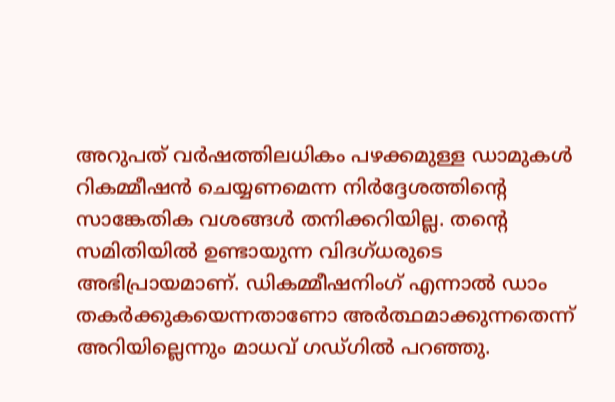അറുപത് വര്‍ഷത്തിലധികം പഴക്കമുള്ള ഡാമുകള്‍ റികമ്മീഷന്‍ ചെയ്യണമെന്ന നിര്‍ദ്ദേശത്തിന്റെ സാങ്കേതിക വശങ്ങള്‍ തനിക്കറിയില്ല. തന്റെ സമിതിയില്‍ ഉണ്ടായുന്ന വിദഗ്ധരുടെ അഭിപ്രായമാണ്. ഡികമ്മീഷനിംഗ് എന്നാല്‍ ഡാം തകര്‍ക്കുകയെന്നതാണോ അര്‍ത്ഥമാക്കുന്നതെന്ന് അറിയില്ലെന്നും മാധവ് ഗഡ്ഗില്‍ പറഞ്ഞു.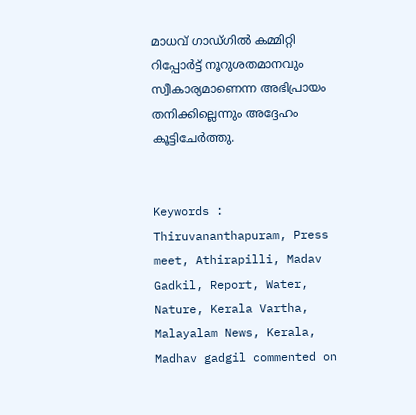മാധവ് ഗാഡ്ഗില്‍ കമ്മിറ്റി റിപ്പോര്‍ട്ട് നൂറുശതമാനവും സ്വീകാര്യമാണെന്ന അഭിപ്രായം തനിക്കില്ലെന്നും അദ്ദേഹം കൂട്ടിചേര്‍ത്തു.


Keywords : Thiruvananthapuram, Press meet, Athirapilli, Madav Gadkil, Report, Water, Nature, Kerala Vartha, Malayalam News, Kerala, Madhav gadgil commented on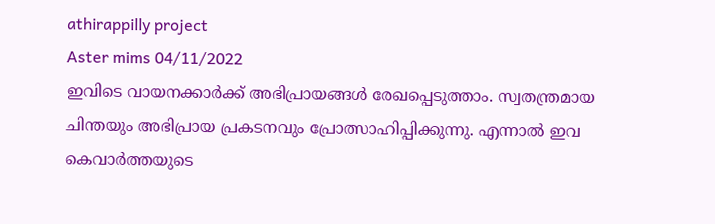athirappilly project
Aster mims 04/11/2022
ഇവിടെ വായനക്കാർക്ക് അഭിപ്രായങ്ങൾ രേഖപ്പെടുത്താം. സ്വതന്ത്രമായ ചിന്തയും അഭിപ്രായ പ്രകടനവും പ്രോത്സാഹിപ്പിക്കുന്നു. എന്നാൽ ഇവ കെവാർത്തയുടെ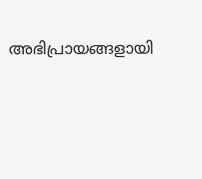അഭിപ്രായങ്ങളായി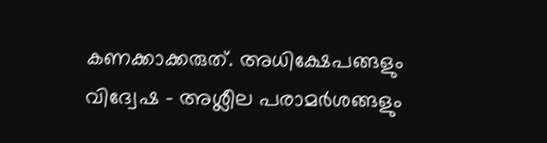കണക്കാക്കരുത്. അധിക്ഷേപങ്ങളും വിദ്വേഷ - അശ്ലീല പരാമർശങ്ങളും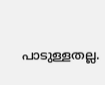പാടുള്ളതല്ല.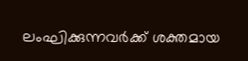ലംഘിക്കുന്നവർക്ക് ശക്തമായ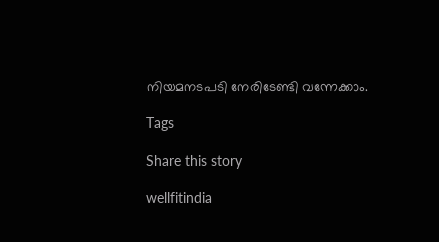നിയമനടപടി നേരിടേണ്ടി വന്നേക്കാം.

Tags

Share this story

wellfitindia